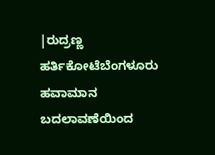|ರುದ್ರಣ್ಣ ಹರ್ತಿಕೋಟೆಬೆಂಗಳೂರು
ಹವಾಮಾನ ಬದಲಾವಣೆಯಿಂದ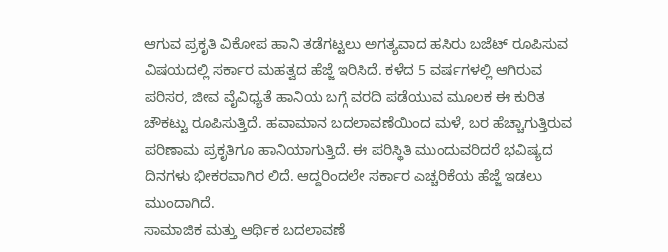ಆಗುವ ಪ್ರಕೃತಿ ವಿಕೋಪ ಹಾನಿ ತಡೆಗಟ್ಟಲು ಅಗತ್ಯವಾದ ಹಸಿರು ಬಜೆಟ್ ರೂಪಿಸುವ ವಿಷಯದಲ್ಲಿ ಸರ್ಕಾರ ಮಹತ್ವದ ಹೆಜ್ಜೆ ಇರಿಸಿದೆ. ಕಳೆದ 5 ವರ್ಷಗಳಲ್ಲಿ ಆಗಿರುವ ಪರಿಸರ, ಜೀವ ವೈವಿಧ್ಯತೆ ಹಾನಿಯ ಬಗ್ಗೆ ವರದಿ ಪಡೆಯುವ ಮೂಲಕ ಈ ಕುರಿತ ಚೌಕಟ್ಟು ರೂಪಿಸುತ್ತಿದೆ. ಹವಾಮಾನ ಬದಲಾವಣೆಯಿಂದ ಮಳೆ, ಬರ ಹೆಚ್ಚಾಗುತ್ತಿರುವ ಪರಿಣಾಮ ಪ್ರಕೃತಿಗೂ ಹಾನಿಯಾಗುತ್ತಿದೆ. ಈ ಪರಿಸ್ಥಿತಿ ಮುಂದುವರಿದರೆ ಭವಿಷ್ಯದ ದಿನಗಳು ಭೀಕರವಾಗಿರ ಲಿದೆ. ಆದ್ದರಿಂದಲೇ ಸರ್ಕಾರ ಎಚ್ಚರಿಕೆಯ ಹೆಜ್ಜೆ ಇಡಲು ಮುಂದಾಗಿದೆ.
ಸಾಮಾಜಿಕ ಮತ್ತು ಆರ್ಥಿಕ ಬದಲಾವಣೆ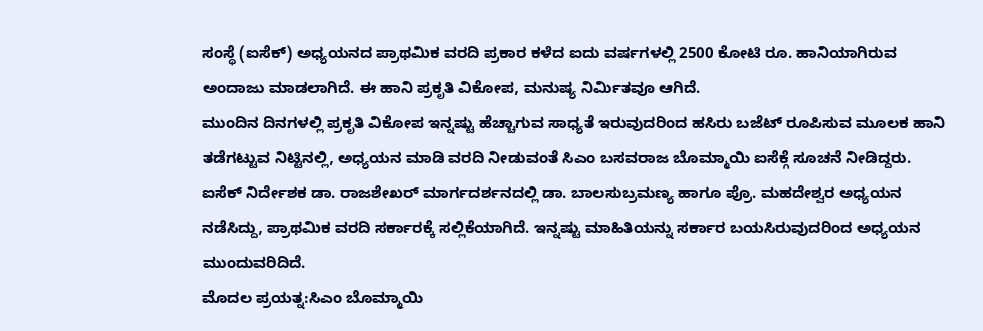ಸಂಸ್ಥೆ (ಐಸೆಕ್) ಅಧ್ಯಯನದ ಪ್ರಾಥಮಿಕ ವರದಿ ಪ್ರಕಾರ ಕಳೆದ ಐದು ವರ್ಷಗಳಲ್ಲಿ 2500 ಕೋಟಿ ರೂ. ಹಾನಿಯಾಗಿರುವ ಅಂದಾಜು ಮಾಡಲಾಗಿದೆ. ಈ ಹಾನಿ ಪ್ರಕೃತಿ ವಿಕೋಪ, ಮನುಷ್ಯ ನಿರ್ವಿುತವೂ ಆಗಿದೆ.
ಮುಂದಿನ ದಿನಗಳಲ್ಲಿ ಪ್ರಕೃತಿ ವಿಕೋಪ ಇನ್ನಷ್ಟು ಹೆಚ್ಚಾಗುವ ಸಾಧ್ಯತೆ ಇರುವುದರಿಂದ ಹಸಿರು ಬಜೆಟ್ ರೂಪಿಸುವ ಮೂಲಕ ಹಾನಿ ತಡೆಗಟ್ಟುವ ನಿಟ್ಟಿನಲ್ಲಿ, ಅಧ್ಯಯನ ಮಾಡಿ ವರದಿ ನೀಡುವಂತೆ ಸಿಎಂ ಬಸವರಾಜ ಬೊಮ್ಮಾಯಿ ಐಸೆಕ್ಗೆ ಸೂಚನೆ ನೀಡಿದ್ದರು. ಐಸೆಕ್ ನಿರ್ದೇಶಕ ಡಾ. ರಾಜಶೇಖರ್ ಮಾರ್ಗದರ್ಶನದಲ್ಲಿ ಡಾ. ಬಾಲಸುಬ್ರಮಣ್ಯ ಹಾಗೂ ಪ್ರೊ. ಮಹದೇಶ್ವರ ಅಧ್ಯಯನ ನಡೆಸಿದ್ದು, ಪ್ರಾಥಮಿಕ ವರದಿ ಸರ್ಕಾರಕ್ಕೆ ಸಲ್ಲಿಕೆಯಾಗಿದೆ. ಇನ್ನಷ್ಟು ಮಾಹಿತಿಯನ್ನು ಸರ್ಕಾರ ಬಯಸಿರುವುದರಿಂದ ಅಧ್ಯಯನ ಮುಂದುವರಿದಿದೆ.
ಮೊದಲ ಪ್ರಯತ್ನ:ಸಿಎಂ ಬೊಮ್ಮಾಯಿ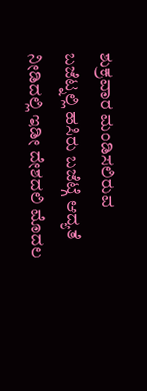ಶುಕ್ರವಾರ ಮಂಡಿಸಲಿರುವ ಬಜೆಟ್ನಲ್ಲಿ ಹಸಿರು ಬಜೆಟ್ಗೆ ಆದ್ಯತೆ ನೀಡಿದಲ್ಲಿ ಇಡೀ ದೇಶದಲಿ ಮೊದಲ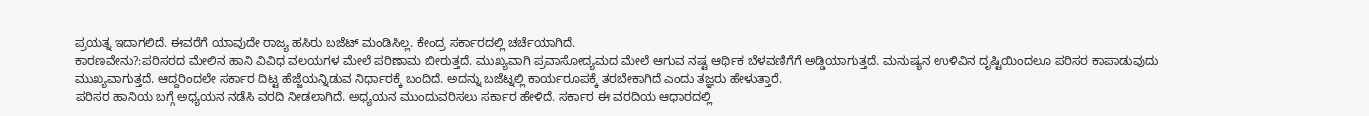ಪ್ರಯತ್ನ ಇದಾಗಲಿದೆ. ಈವರೆಗೆ ಯಾವುದೇ ರಾಜ್ಯ ಹಸಿರು ಬಜೆಟ್ ಮಂಡಿಸಿಲ್ಲ. ಕೇಂದ್ರ ಸರ್ಕಾರದಲ್ಲಿ ಚರ್ಚೆಯಾಗಿದೆ.
ಕಾರಣವೇನು?:ಪರಿಸರದ ಮೇಲಿನ ಹಾನಿ ವಿವಿಧ ವಲಯಗಳ ಮೇಲೆ ಪರಿಣಾಮ ಬೀರುತ್ತದೆ. ಮುಖ್ಯವಾಗಿ ಪ್ರವಾಸೋದ್ಯಮದ ಮೇಲೆ ಆಗುವ ನಷ್ಟ ಆರ್ಥಿಕ ಬೆಳವಣಿಗೆಗೆ ಅಡ್ಡಿಯಾಗುತ್ತದೆ. ಮನುಷ್ಯನ ಉಳಿವಿನ ದೃಷ್ಟಿಯಿಂದಲೂ ಪರಿಸರ ಕಾಪಾಡುವುದು ಮುಖ್ಯವಾಗುತ್ತದೆ. ಆದ್ದರಿಂದಲೇ ಸರ್ಕಾರ ದಿಟ್ಟ ಹೆಜ್ಜೆಯನ್ನಿಡುವ ನಿರ್ಧಾರಕ್ಕೆ ಬಂದಿದೆ. ಅದನ್ನು ಬಜೆಟ್ನಲ್ಲಿ ಕಾರ್ಯರೂಪಕ್ಕೆ ತರಬೇಕಾಗಿದೆ ಎಂದು ತಜ್ಞರು ಹೇಳುತ್ತಾರೆ.
ಪರಿಸರ ಹಾನಿಯ ಬಗ್ಗೆ ಅಧ್ಯಯನ ನಡೆಸಿ ವರದಿ ನೀಡಲಾಗಿದೆ. ಅಧ್ಯಯನ ಮುಂದುವರಿಸಲು ಸರ್ಕಾರ ಹೇಳಿದೆ. ಸರ್ಕಾರ ಈ ವರದಿಯ ಆಧಾರದಲ್ಲಿ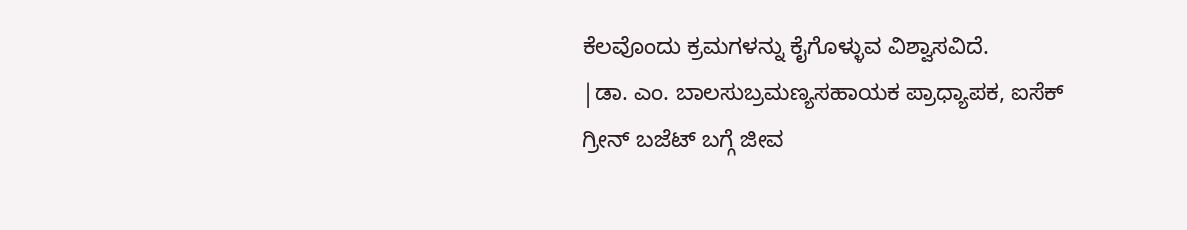ಕೆಲವೊಂದು ಕ್ರಮಗಳನ್ನು ಕೈಗೊಳ್ಳುವ ವಿಶ್ವಾಸವಿದೆ.
|ಡಾ. ಎಂ. ಬಾಲಸುಬ್ರಮಣ್ಯಸಹಾಯಕ ಪ್ರಾಧ್ಯಾಪಕ, ಐಸೆಕ್
ಗ್ರೀನ್ ಬಜೆಟ್ ಬಗ್ಗೆ ಜೀವ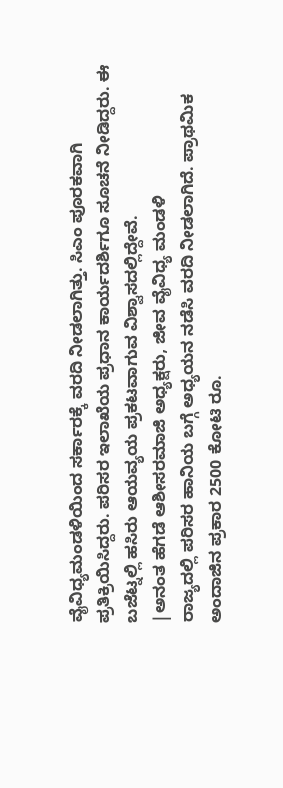ವೈವಿಧ್ಯಮಂಡಳಿಯಿಂದ ಸರ್ಕಾರಕ್ಕೆ ವರದಿ ನೀಡಲಾಗಿತ್ತು. ಸಿಎಂ ಪೂರಕವಾಗಿ ಪ್ರತಿಕ್ರಿಯಿಸಿದ್ದರು. ಪರಿಸರ ಇಲಾಖೆಯ ಪ್ರಧಾನ ಕಾರ್ಯದರ್ಶಿಗೂ ಸೂಚನೆ ನೀಡಿದ್ದರು. ಈ ಬಜೆಟ್ನಲ್ಲಿ ಹಸಿರು ಆಯವ್ಯಯ ಪ್ರಕಟವಾಗುವ ವಿಶ್ವಾಸದಲ್ಲಿದ್ದೇವೆ.
|ಅನಂತ ಹೆಗಡೆ ಆಶೀಸರಮಾಜಿ ಅಧ್ಯಕ್ಷರು, ಜೀವ ವೈವಿಧ್ಯ ಮಂಡಳಿ
ರಾಜ್ಯದಲ್ಲಿ ಪರಿಸರ ಹಾನಿಯ ಬಗ್ಗೆ ಅಧ್ಯಯನ ನಡೆಸಿ ವರದಿ ನೀಡಲಾಗಿದೆ. ಪ್ರಾಥಮಿಕ ಅಂದಾಜಿನ ಪ್ರಕಾರ 2500 ಕೋಟಿ ರೂ.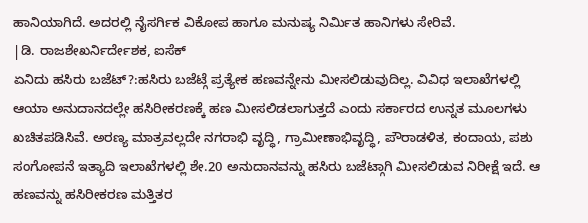ಹಾನಿಯಾಗಿದೆ. ಅದರಲ್ಲಿ ನೈಸರ್ಗಿಕ ವಿಕೋಪ ಹಾಗೂ ಮನುಷ್ಯ ನಿರ್ವಿುತ ಹಾನಿಗಳು ಸೇರಿವೆ.
|ಡಿ. ರಾಜಶೇಖರ್ನಿರ್ದೇಶಕ, ಐಸೆಕ್
ಏನಿದು ಹಸಿರು ಬಜೆಟ್?:ಹಸಿರು ಬಜೆಟ್ಗೆ ಪ್ರತ್ಯೇಕ ಹಣವನ್ನೇನು ಮೀಸಲಿಡುವುದಿಲ್ಲ. ವಿವಿಧ ಇಲಾಖೆಗಳಲ್ಲಿ ಆಯಾ ಅನುದಾನದಲ್ಲೇ ಹಸಿರೀಕರಣಕ್ಕೆ ಹಣ ಮೀಸಲಿಡಲಾಗುತ್ತದೆ ಎಂದು ಸರ್ಕಾರದ ಉನ್ನತ ಮೂಲಗಳು ಖಚಿತಪಡಿಸಿವೆ. ಅರಣ್ಯ ಮಾತ್ರವಲ್ಲದೇ ನಗರಾಭಿ ವೃದ್ಧಿ, ಗ್ರಾಮೀಣಾಭಿವೃದ್ಧಿ, ಪೌರಾಡಳಿತ, ಕಂದಾಯ, ಪಶು ಸಂಗೋಪನೆ ಇತ್ಯಾದಿ ಇಲಾಖೆಗಳಲ್ಲಿ ಶೇ.20 ಅನುದಾನವನ್ನು ಹಸಿರು ಬಜೆಟ್ಗಾಗಿ ಮೀಸಲಿಡುವ ನಿರೀಕ್ಷೆ ಇದೆ. ಆ ಹಣವನ್ನು ಹಸಿರೀಕರಣ ಮತ್ತಿತರ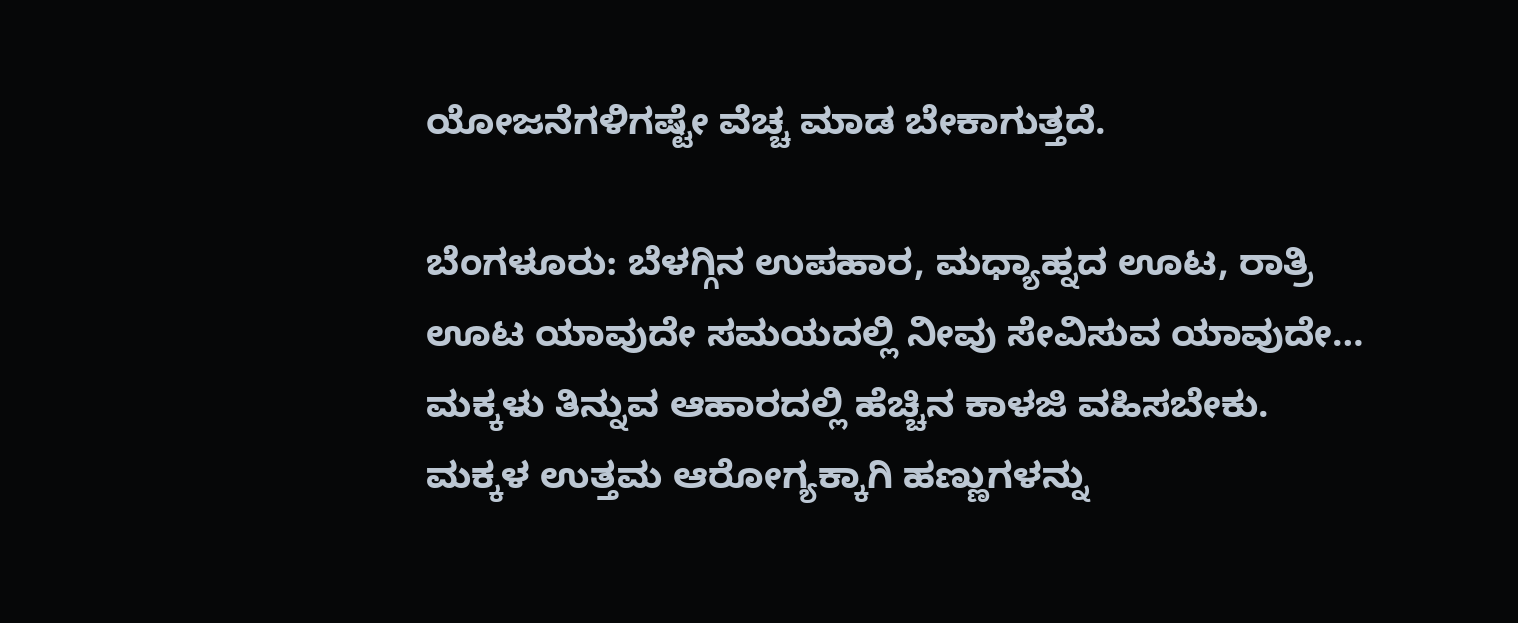ಯೋಜನೆಗಳಿಗಷ್ಟೇ ವೆಚ್ಚ ಮಾಡ ಬೇಕಾಗುತ್ತದೆ.

ಬೆಂಗಳೂರು: ಬೆಳಗ್ಗಿನ ಉಪಹಾರ, ಮಧ್ಯಾಹ್ನದ ಊಟ, ರಾತ್ರಿ ಊಟ ಯಾವುದೇ ಸಮಯದಲ್ಲಿ ನೀವು ಸೇವಿಸುವ ಯಾವುದೇ…
ಮಕ್ಕಳು ತಿನ್ನುವ ಆಹಾರದಲ್ಲಿ ಹೆಚ್ಚಿನ ಕಾಳಜಿ ವಹಿಸಬೇಕು. ಮಕ್ಕಳ ಉತ್ತಮ ಆರೋಗ್ಯಕ್ಕಾಗಿ ಹಣ್ಣುಗಳನ್ನು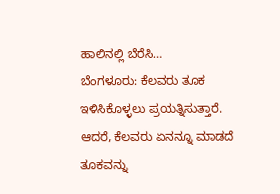ಹಾಲಿನಲ್ಲಿ ಬೆರೆಸಿ…
ಬೆಂಗಳೂರು: ಕೆಲವರು ತೂಕ ಇಳಿಸಿಕೊಳ್ಳಲು ಪ್ರಯತ್ನಿಸುತ್ತಾರೆ. ಆದರೆ, ಕೆಲವರು ಏನನ್ನೂ ಮಾಡದೆ ತೂಕವನ್ನು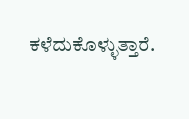ಕಳೆದುಕೊಳ್ಳುತ್ತಾರೆ.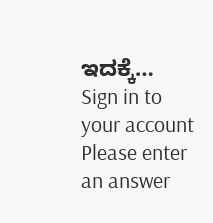ಇದಕ್ಕೆ…
Sign in to your account
Please enter an answer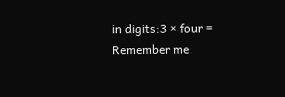in digits:3 × four =
Remember me